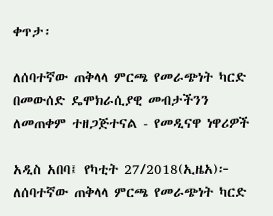ቀጥታ፡

ለሰባተኛው ጠቅላላ ምርጫ የመራጭነት ካርድ በመውሰድ ዴሞክራሲያዊ መብታችንን ለመጠቀም ተዘጋጅተናል - የመዲናዋ ነዋሪዎች

አዲስ አበባ፤ የካቲት 27/2018(ኢዜአ)፦ ለሰባተኛው ጠቅላላ ምርጫ የመራጭነት ካርድ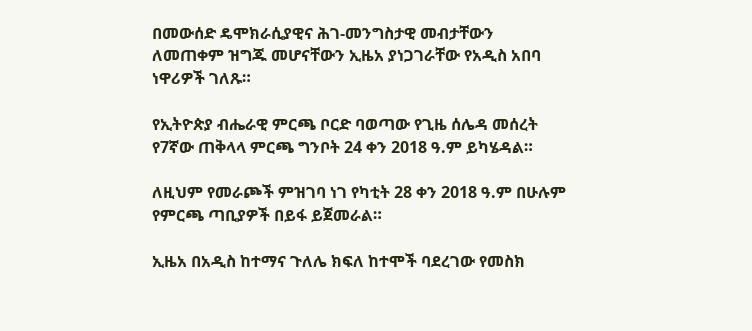በመውሰድ ዴሞክራሲያዊና ሕገ-መንግስታዊ መብታቸውን ለመጠቀም ዝግጁ መሆናቸውን ኢዜአ ያነጋገራቸው የአዲስ አበባ ነዋሪዎች ገለጹ።

የኢትዮጵያ ብሔራዊ ምርጫ ቦርድ ባወጣው የጊዜ ሰሌዳ መሰረት የ7ኛው ጠቅላላ ምርጫ ግንቦት 24 ቀን 2018 ዓ.ም ይካሄዳል።

ለዚህም የመራጮች ምዝገባ ነገ የካቲት 28 ቀን 2018 ዓ.ም በሁሉም የምርጫ ጣቢያዎች በይፋ ይጀመራል።

ኢዜአ በአዲስ ከተማና ጉለሌ ክፍለ ከተሞች ባደረገው የመስክ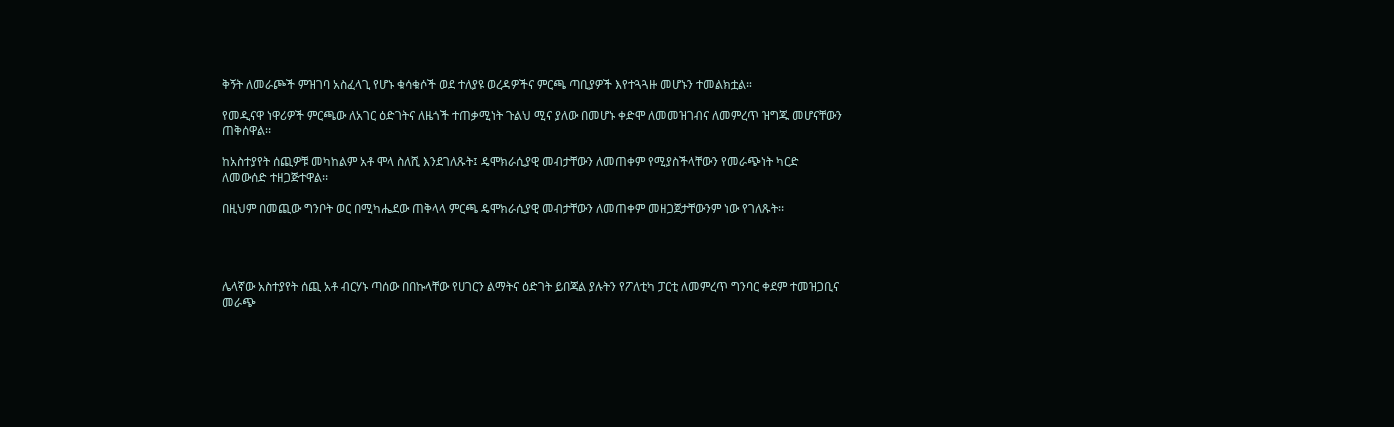ቅኝት ለመራጮች ምዝገባ አስፈላጊ የሆኑ ቁሳቁሶች ወደ ተለያዩ ወረዳዎችና ምርጫ ጣቢያዎች እየተጓጓዙ መሆኑን ተመልክቷል።

የመዲናዋ ነዋሪዎች ምርጫው ለአገር ዕድገትና ለዜጎች ተጠቃሚነት ጉልህ ሚና ያለው በመሆኑ ቀድሞ ለመመዝገብና ለመምረጥ ዝግጁ መሆናቸውን ጠቅሰዋል፡፡

ከአስተያየት ሰጪዎቹ መካከልም አቶ ሞላ ስለሺ እንደገለጹት፤ ዴሞክራሲያዊ መብታቸውን ለመጠቀም የሚያስችላቸውን የመራጭነት ካርድ ለመውሰድ ተዘጋጅተዋል፡፡

በዚህም በመጪው ግንቦት ወር በሚካሔደው ጠቅላላ ምርጫ ዴሞክራሲያዊ መብታቸውን ለመጠቀም መዘጋጀታቸውንም ነው የገለጹት፡፡




ሌላኛው አስተያየት ሰጪ አቶ ብርሃኑ ጣሰው በበኩላቸው የሀገርን ልማትና ዕድገት ይበጃል ያሉትን የፖለቲካ ፓርቲ ለመምረጥ ግንባር ቀደም ተመዝጋቢና መራጭ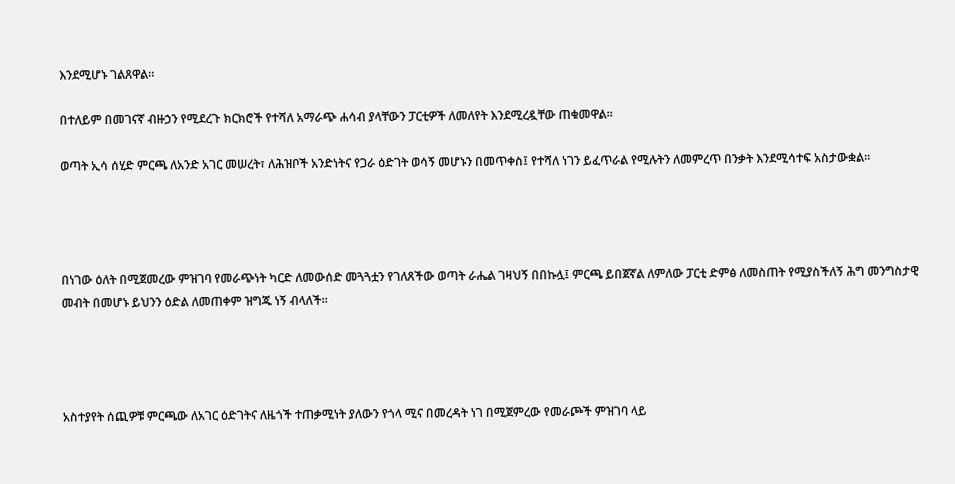እንደሚሆኑ ገልጸዋል።

በተለይም በመገናኛ ብዙኃን የሚደረጉ ክርክሮች የተሻለ አማራጭ ሐሳብ ያላቸውን ፓርቲዎች ለመለየት እንደሚረዷቸው ጠቁመዋል።

ወጣት ኢሳ ሰሂድ ምርጫ ለአንድ አገር መሠረት፣ ለሕዝቦች አንድነትና የጋራ ዕድገት ወሳኝ መሆኑን በመጥቀስ፤ የተሻለ ነገን ይፈጥራል የሚሉትን ለመምረጥ በንቃት እንደሚሳተፍ አስታውቋል።




በነገው ዕለት በሚጀመረው ምዝገባ የመራጭነት ካርድ ለመውሰድ መጓጓቷን የገለጸችው ወጣት ራሔል ገዛህኝ በበኩሏ፤ ምርጫ ይበጀኛል ለምለው ፓርቲ ድምፅ ለመስጠት የሚያስችለኝ ሕግ መንግስታዊ መብት በመሆኑ ይህንን ዕድል ለመጠቀም ዝግጁ ነኝ ብላለች፡፡




አስተያየት ሰጪዎቹ ምርጫው ለአገር ዕድገትና ለዜጎች ተጠቃሚነት ያለውን የጎላ ሚና በመረዳት ነገ በሚጀምረው የመራጮች ምዝገባ ላይ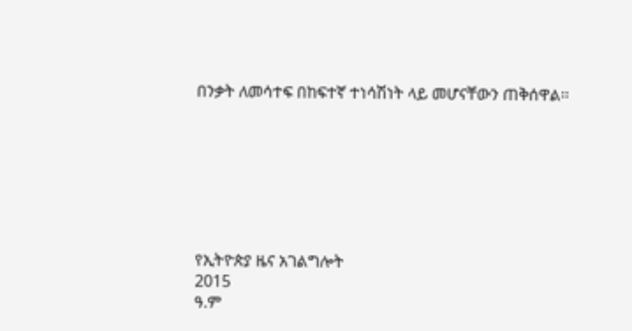በንቃት ለመሳተፍ በከፍተኛ ተነሳሽነት ላይ መሆናቸውን ጠቅሰዋል፡፡







የኢትዮጵያ ዜና አገልግሎት
2015
ዓ.ም